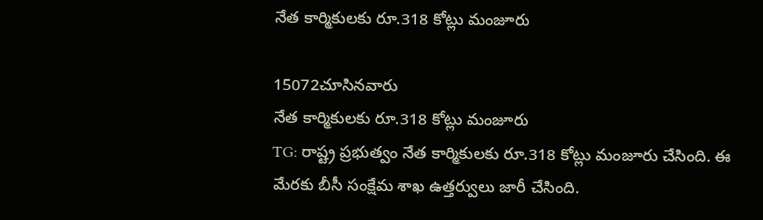నేత కార్మికులకు రూ.318 కోట్లు మంజూరు

15072చూసినవారు
నేత కార్మికులకు రూ.318 కోట్లు మంజూరు
TG: రాష్ట్ర ప్రభుత్వం నేత కార్మికులకు రూ.318 కోట్లు మంజూరు చేసింది. ఈ మేరకు బీసీ సంక్షేమ శాఖ ఉత్తర్వులు జారీ చేసింది.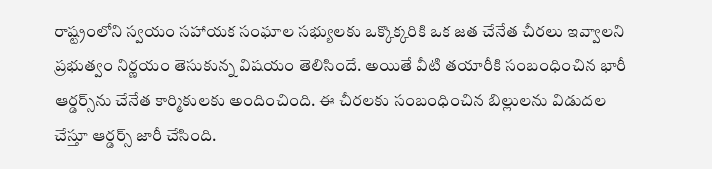రాష్ట్రంలోని స్వయం సహాయక సంఘాల సభ్యులకు ఒక్కొక్కరికి ఒక జత చేనేత చీరలు ఇవ్వాలని ప్రభుత్వం నిర్ణయం తెసుకున్న విషయం తెలిసిందే. అయితే వీటి తయారీకి సంబంధించిన భారీ ఆర్డర్స్‌ను చేనేత కార్మికులకు అందించింది. ఈ చీరలకు సంబంధించిన బిల్లులను విడుదల చేస్తూ ఆర్డర్స్ జారీ చేసింది.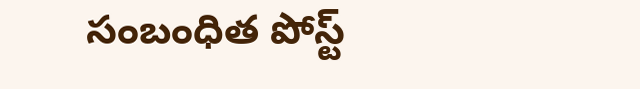సంబంధిత పోస్ట్